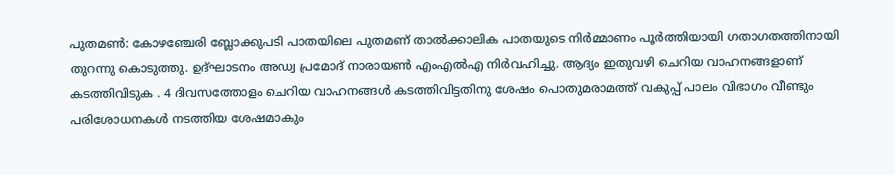പുതമൺ: കോഴഞ്ചേരി ബ്ലോക്കുപടി പാതയിലെ പുതമണ് താൽക്കാലിക പാതയുടെ നിർമ്മാണം പൂർത്തിയായി ഗതാഗതത്തിനായി തുറന്നു കൊടുത്തു. ഉദ്ഘാടനം അഡ്വ പ്രമോദ് നാരായൺ എംഎൽഎ നിർവഹിച്ചു. ആദ്യം ഇതുവഴി ചെറിയ വാഹനങ്ങളാണ് കടത്തിവിടുക . 4 ദിവസത്തോളം ചെറിയ വാഹനങ്ങൾ കടത്തിവിട്ടതിനു ശേഷം പൊതുമരാമത്ത് വകുപ്പ് പാലം വിഭാഗം വീണ്ടും പരിശോധനകൾ നടത്തിയ ശേഷമാകും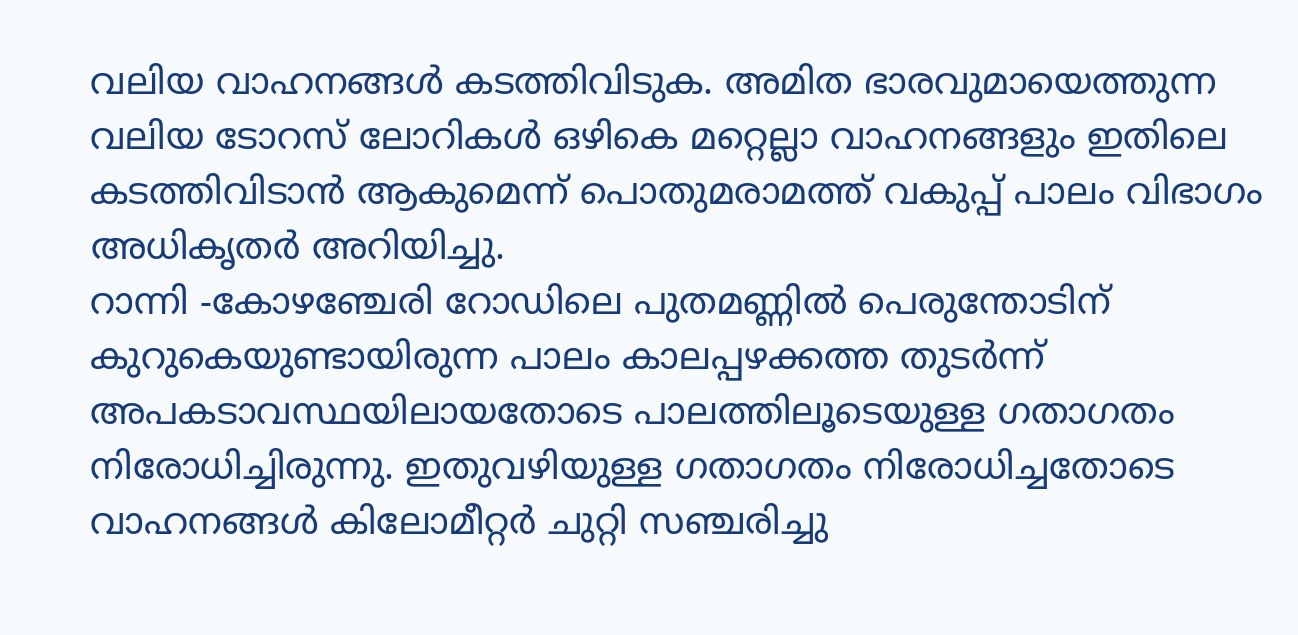വലിയ വാഹനങ്ങൾ കടത്തിവിടുക. അമിത ഭാരവുമായെത്തുന്ന വലിയ ടോറസ് ലോറികൾ ഒഴികെ മറ്റെല്ലാ വാഹനങ്ങളും ഇതിലെ കടത്തിവിടാൻ ആകുമെന്ന് പൊതുമരാമത്ത് വകുപ്പ് പാലം വിഭാഗം അധികൃതർ അറിയിച്ചു.
റാന്നി -കോഴഞ്ചേരി റോഡിലെ പുതമണ്ണിൽ പെരുന്തോടിന് കുറുകെയുണ്ടായിരുന്ന പാലം കാലപ്പഴക്കത്ത തുടർന്ന് അപകടാവസ്ഥയിലായതോടെ പാലത്തിലൂടെയുള്ള ഗതാഗതം നിരോധിച്ചിരുന്നു. ഇതുവഴിയുള്ള ഗതാഗതം നിരോധിച്ചതോടെ വാഹനങ്ങൾ കിലോമീറ്റർ ചുറ്റി സഞ്ചരിച്ചു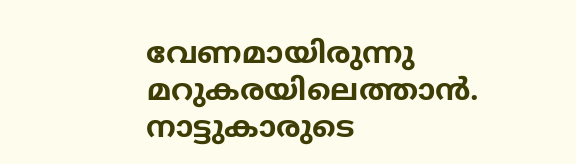വേണമായിരുന്നു മറുകരയിലെത്താൻ. നാട്ടുകാരുടെ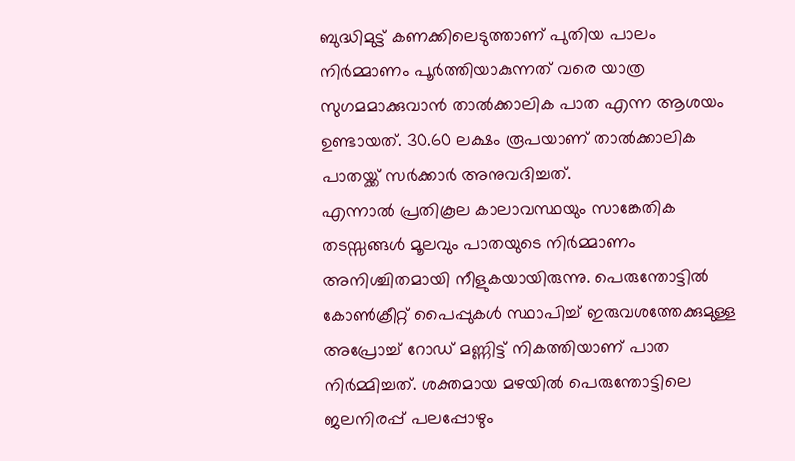ബുദ്ധിമുട്ട് കണക്കിലെടുത്താണ് പുതിയ പാലം നിർമ്മാണം പൂർത്തിയാകുന്നത് വരെ യാത്ര സുഗമമാക്കുവാൻ താൽക്കാലിക പാത എന്ന ആശയം ഉണ്ടായത്. 30.60 ലക്ഷം രൂപയാണ് താൽക്കാലിക പാതയ്ക്ക് സർക്കാർ അനുവദിച്ചത്.
എന്നാൽ പ്രതികൂല കാലാവസ്ഥയും സാങ്കേതിക തടസ്സങ്ങൾ മൂലവും പാതയുടെ നിർമ്മാണം അനിശ്ചിതമായി നീളുകയായിരുന്നു. പെരുന്തോട്ടിൽ കോൺക്രീറ്റ് പൈപ്പുകൾ സ്ഥാപിച്ച് ഇരുവശത്തേക്കുമുള്ള അപ്രോച്ച് റോഡ് മണ്ണിട്ട് നികത്തിയാണ് പാത നിർമ്മിച്ചത്. ശക്തമായ മഴയിൽ പെരുന്തോട്ടിലെ ജലനിരപ്പ് പലപ്പോഴും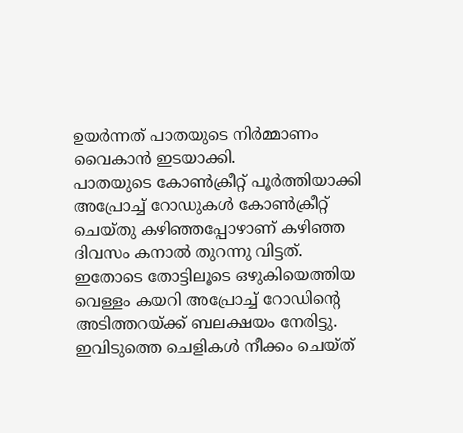ഉയർന്നത് പാതയുടെ നിർമ്മാണം വൈകാൻ ഇടയാക്കി.
പാതയുടെ കോൺക്രീറ്റ് പൂർത്തിയാക്കി അപ്രോച്ച് റോഡുകൾ കോൺക്രീറ്റ് ചെയ്തു കഴിഞ്ഞപ്പോഴാണ് കഴിഞ്ഞ ദിവസം കനാൽ തുറന്നു വിട്ടത്. ഇതോടെ തോട്ടിലൂടെ ഒഴുകിയെത്തിയ വെള്ളം കയറി അപ്രോച്ച് റോഡിന്റെ അടിത്തറയ്ക്ക് ബലക്ഷയം നേരിട്ടു. ഇവിടുത്തെ ചെളികൾ നീക്കം ചെയ്ത്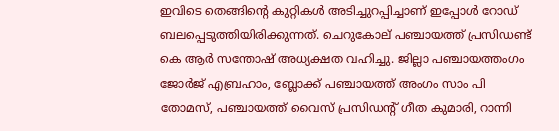ഇവിടെ തെങ്ങിൻ്റെ കുറ്റികൾ അടിച്ചുറപ്പിച്ചാണ് ഇപ്പോൾ റോഡ് ബലപ്പെടുത്തിയിരിക്കുന്നത്. ചെറുകോല് പഞ്ചായത്ത് പ്രസിഡണ്ട് കെ ആർ സന്തോഷ് അധ്യക്ഷത വഹിച്ചു. ജില്ലാ പഞ്ചായത്തംഗം ജോർജ് എബ്രഹാം, ബ്ലോക്ക് പഞ്ചായത്ത് അംഗം സാം പി തോമസ്, പഞ്ചായത്ത് വൈസ് പ്രസിഡൻ്റ് ഗീത കുമാരി, റാന്നി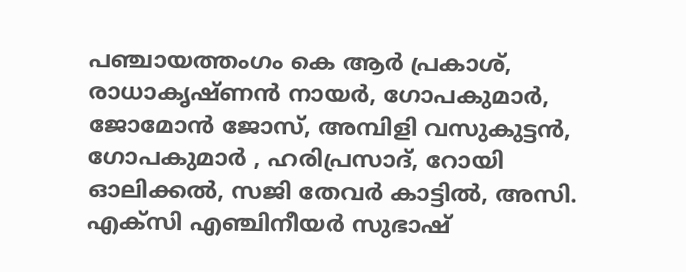പഞ്ചായത്തംഗം കെ ആർ പ്രകാശ്, രാധാകൃഷ്ണൻ നായർ, ഗോപകുമാർ, ജോമോൻ ജോസ്, അമ്പിളി വസുകുട്ടൻ, ഗോപകുമാർ , ഹരിപ്രസാദ്, റോയി ഓലിക്കൽ, സജി തേവർ കാട്ടിൽ, അസി. എക്സി എഞ്ചിനീയർ സുഭാഷ്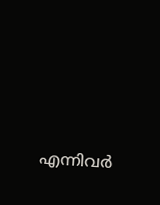എന്നിവർ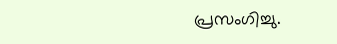പ്രസംഗിച്ചു.